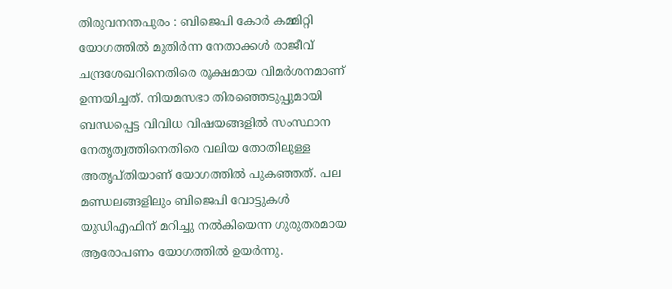തിരുവനന്തപുരം : ബിജെപി കോർ കമ്മിറ്റി യോഗത്തിൽ മുതിർന്ന നേതാക്കൾ രാജീവ് ചന്ദ്രശേഖറിനെതിരെ രൂക്ഷമായ വിമർശനമാണ് ഉന്നയിച്ചത്. നിയമസഭാ തിരഞ്ഞെടുപ്പുമായി ബന്ധപ്പെട്ട വിവിധ വിഷയങ്ങളിൽ സംസ്ഥാന നേതൃത്വത്തിനെതിരെ വലിയ തോതിലുള്ള അതൃപ്തിയാണ് യോഗത്തിൽ പുകഞ്ഞത്. പല മണ്ഡലങ്ങളിലും ബിജെപി വോട്ടുകൾ യുഡിഎഫിന് മറിച്ചു നൽകിയെന്ന ഗുരുതരമായ ആരോപണം യോഗത്തിൽ ഉയർന്നു.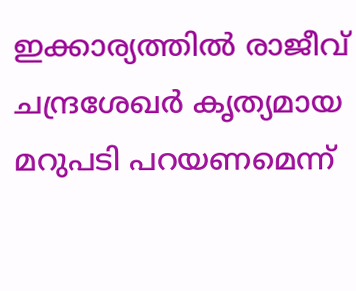ഇക്കാര്യത്തിൽ രാജീവ് ചന്ദ്രശേഖർ കൃത്യമായ മറുപടി പറയണമെന്ന്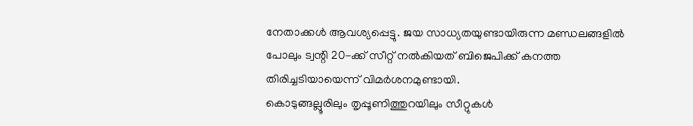നേതാക്കൾ ആവശ്യപ്പെട്ടു. ജയ സാധ്യതയുണ്ടായിരുന്ന മണ്ഡലങ്ങളിൽ പോലും ട്വന്റി 20-ക്ക് സീറ്റ് നൽകിയത് ബിജെപിക്ക് കനത്ത തിരിച്ചടിയായെന്ന് വിമർശനമുണ്ടായി.
കൊടുങ്ങല്ലൂരിലും തൃപ്പൂണിത്തുറയിലും സീറ്റുകൾ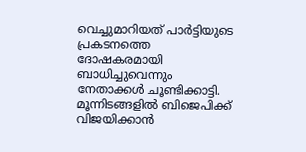വെച്ചുമാറിയത് പാർട്ടിയുടെ പ്രകടനത്തെ ദോഷകരമായി ബാധിച്ചുവെന്നും നേതാക്കൾ ചൂണ്ടിക്കാട്ടി. മൂന്നിടങ്ങളിൽ ബിജെപിക്ക് വിജയിക്കാൻ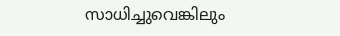സാധിച്ചുവെങ്കിലും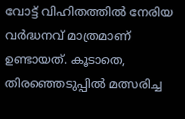വോട്ട് വിഹിതത്തിൽ നേരിയ വർദ്ധനവ് മാത്രമാണ് ഉണ്ടായത്. കൂടാതെ, തിരഞ്ഞെടുപ്പിൽ മത്സരിച്ച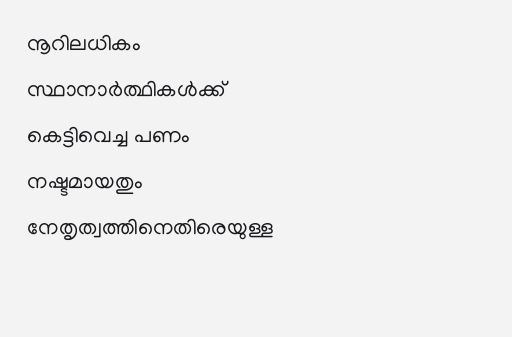നൂറിലധികം സ്ഥാനാർത്ഥികൾക്ക് കെട്ടിവെച്ച പണം നഷ്ടമായതും നേതൃത്വത്തിനെതിരെയുള്ള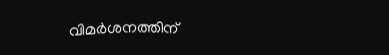വിമർശനത്തിന്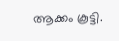ആക്കം കൂട്ടി.